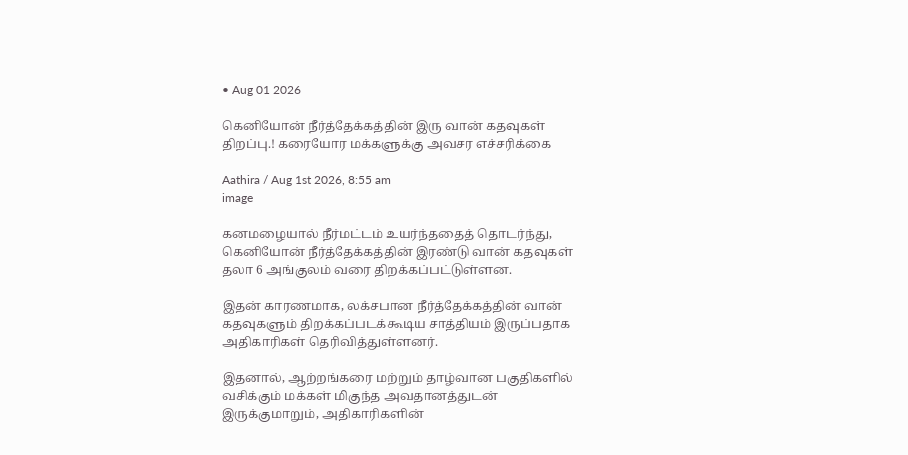• Aug 01 2026

கெனியோன் நீர்த்தேக்கத்தின் இரு வான் கதவுகள் திறப்பு.! கரையோர மக்களுக்கு அவசர எச்சரிக்கை

Aathira / Aug 1st 2026, 8:55 am
image

கனமழையால் நீர்மட்டம் உயர்ந்ததைத் தொடர்ந்து, கெனியோன் நீர்த்தேக்கத்தின் இரண்டு வான் கதவுகள் தலா 6 அங்குலம் வரை திறக்கப்பட்டுள்ளன.

இதன் காரணமாக, லக்சபான நீர்த்தேக்கத்தின் வான் கதவுகளும் திறக்கப்படக்கூடிய சாத்தியம் இருப்பதாக அதிகாரிகள் தெரிவித்துள்ளனர்.

இதனால், ஆற்றங்கரை மற்றும் தாழ்வான பகுதிகளில் வசிக்கும் மக்கள் மிகுந்த அவதானத்துடன் இருக்குமாறும், அதிகாரிகளின்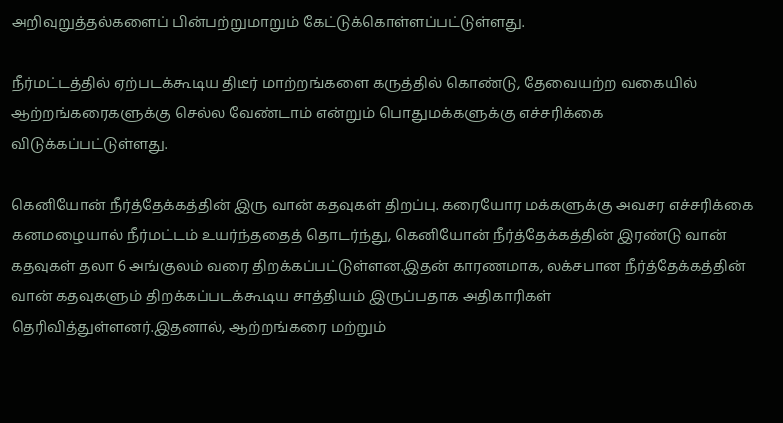அறிவுறுத்தல்களைப் பின்பற்றுமாறும் கேட்டுக்கொள்ளப்பட்டுள்ளது.

நீர்மட்டத்தில் ஏற்படக்கூடிய திடீர் மாற்றங்களை கருத்தில் கொண்டு, தேவையற்ற வகையில் ஆற்றங்கரைகளுக்கு செல்ல வேண்டாம் என்றும் பொதுமக்களுக்கு எச்சரிக்கை விடுக்கப்பட்டுள்ளது.

கெனியோன் நீர்த்தேக்கத்தின் இரு வான் கதவுகள் திறப்பு. கரையோர மக்களுக்கு அவசர எச்சரிக்கை கனமழையால் நீர்மட்டம் உயர்ந்ததைத் தொடர்ந்து, கெனியோன் நீர்த்தேக்கத்தின் இரண்டு வான் கதவுகள் தலா 6 அங்குலம் வரை திறக்கப்பட்டுள்ளன.இதன் காரணமாக, லக்சபான நீர்த்தேக்கத்தின் வான் கதவுகளும் திறக்கப்படக்கூடிய சாத்தியம் இருப்பதாக அதிகாரிகள் தெரிவித்துள்ளனர்.இதனால், ஆற்றங்கரை மற்றும்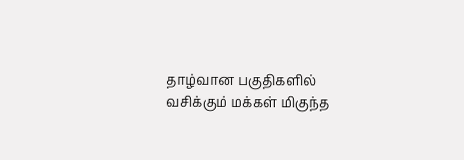தாழ்வான பகுதிகளில் வசிக்கும் மக்கள் மிகுந்த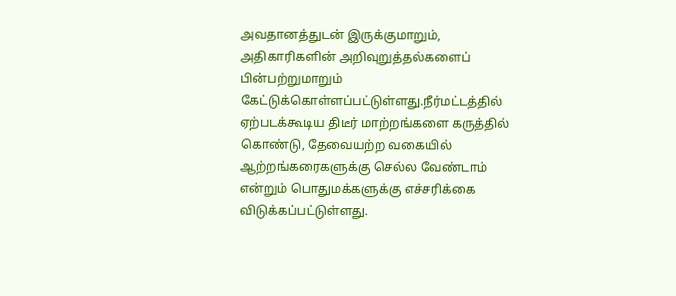அவதானத்துடன் இருக்குமாறும், அதிகாரிகளின் அறிவுறுத்தல்களைப் பின்பற்றுமாறும் கேட்டுக்கொள்ளப்பட்டுள்ளது.நீர்மட்டத்தில் ஏற்படக்கூடிய திடீர் மாற்றங்களை கருத்தில் கொண்டு, தேவையற்ற வகையில் ஆற்றங்கரைகளுக்கு செல்ல வேண்டாம் என்றும் பொதுமக்களுக்கு எச்சரிக்கை விடுக்கப்பட்டுள்ளது.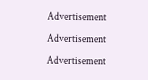Advertisement

Advertisement

Advertisement